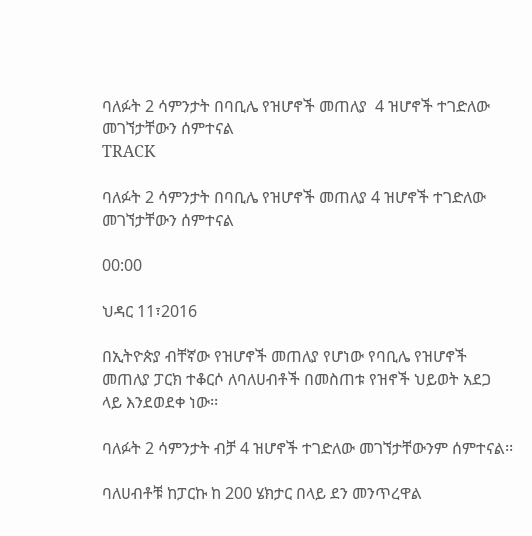ባለፉት 2 ሳምንታት በባቢሌ የዝሆኖች መጠለያ  4 ዝሆኖች ተገድለው መገኘታቸውን ሰምተናል
TRACK

ባለፉት 2 ሳምንታት በባቢሌ የዝሆኖች መጠለያ 4 ዝሆኖች ተገድለው መገኘታቸውን ሰምተናል

00:00

ህዳር 11፣2016

በኢትዮጵያ ብቸኛው የዝሆኖች መጠለያ የሆነው የባቢሌ የዝሆኖች መጠለያ ፓርክ ተቆርሶ ለባለሀብቶች በመስጠቱ የዝኖች ህይወት አደጋ ላይ እንደወደቀ ነው፡፡

ባለፉት 2 ሳምንታት ብቻ 4 ዝሆኖች ተገድለው መገኘታቸውንም ሰምተናል፡፡

ባለሀብቶቹ ከፓርኩ ከ 200 ሄክታር በላይ ደን መንጥረዋል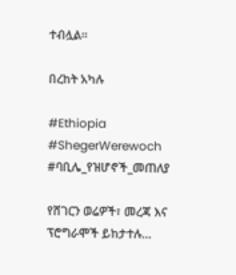ተብሏል፡፡

በረከት አካሉ

#Ethiopia #ShegerWerewoch #ባቢሌ_የዝሆኖች_መጠለያ

የሸገርን ወሬዎች፣ መረጃ እና ፕሮግራሞች ይከታተሉ…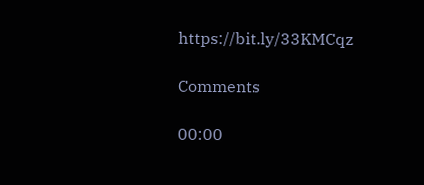https://bit.ly/33KMCqz

Comments

00:00